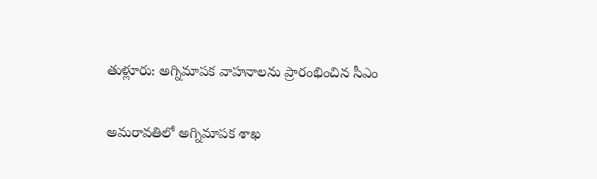తుళ్లూరు: అగ్నిమాపక వాహనాలను ప్రారంభించిన సీఎం

అమరావతిలో అగ్నిమాపక శాఖ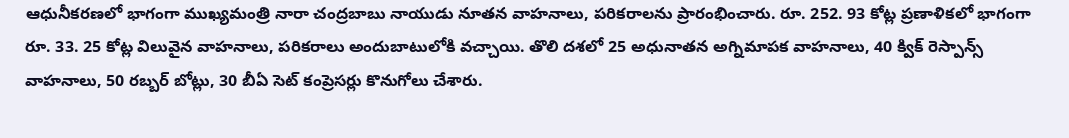ఆధునీకరణలో భాగంగా ముఖ్యమంత్రి నారా చంద్రబాబు నాయుడు నూతన వాహనాలు, పరికరాలను ప్రారంభించారు. రూ. 252. 93 కోట్ల ప్రణాళికలో భాగంగా రూ. 33. 25 కోట్ల విలువైన వాహనాలు, పరికరాలు అందుబాటులోకి వచ్చాయి. తొలి దశలో 25 అధునాతన అగ్నిమాపక వాహనాలు, 40 క్విక్ రెస్పాన్స్ వాహనాలు, 50 రబ్బర్ బోట్లు, 30 బీఏ సెట్ కంప్రెసర్లు కొనుగోలు చేశారు.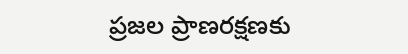ప్రజల ప్రాణరక్షణకు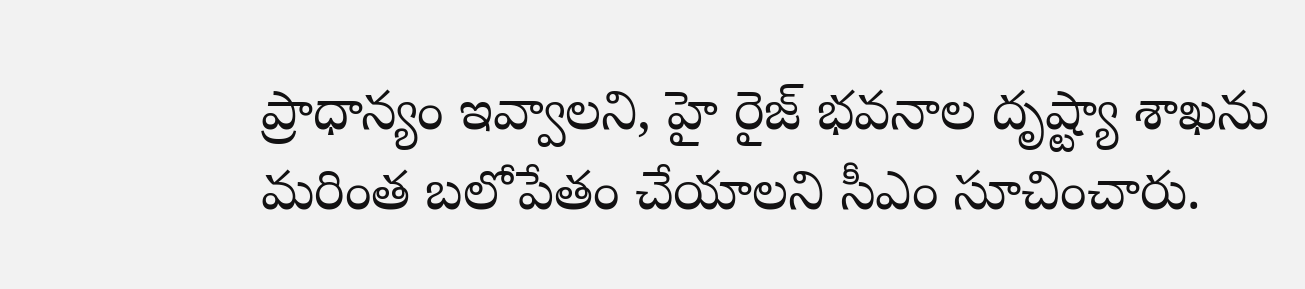ప్రాధాన్యం ఇవ్వాలని, హై రైజ్ భవనాల దృష్ట్యా శాఖను మరింత బలోపేతం చేయాలని సీఎం సూచించారు.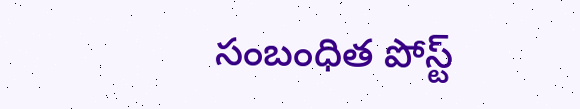సంబంధిత పోస్ట్